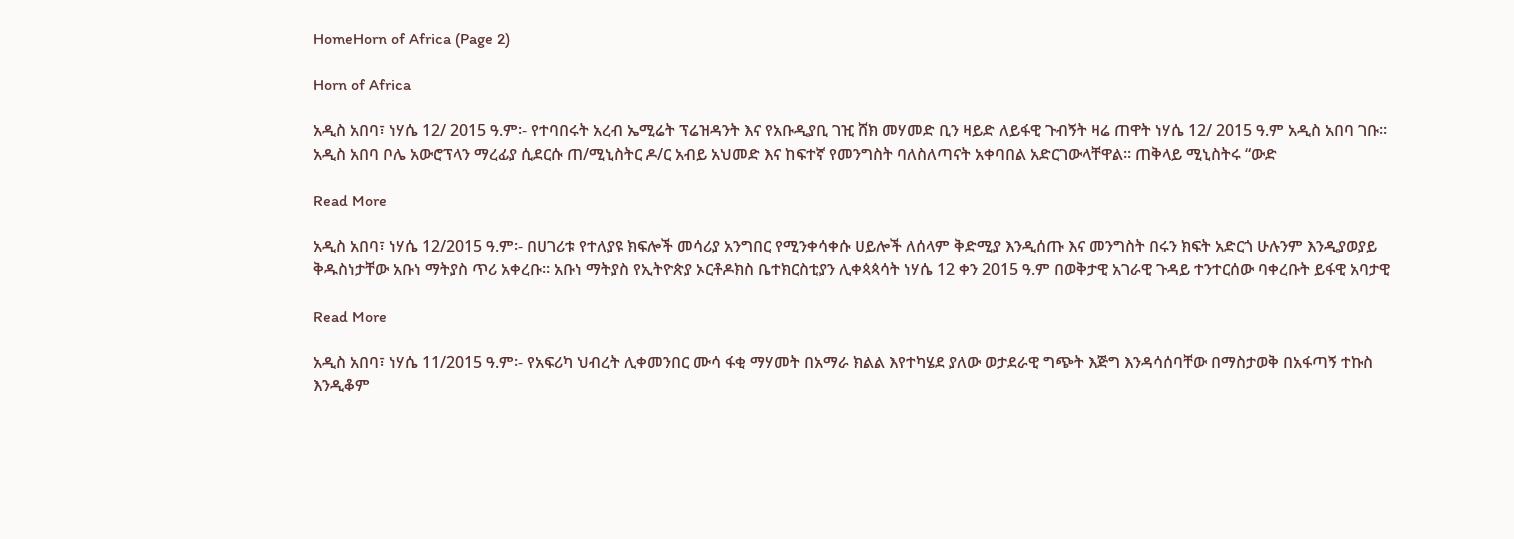HomeHorn of Africa (Page 2)

Horn of Africa

አዲስ አበባ፣ ነሃሴ 12/ 2015 ዓ.ም፡- የተባበሩት አረብ ኤሚሬት ፕሬዝዳንት እና የአቡዲያቢ ገዢ ሸክ መሃመድ ቢን ዛይድ ለይፋዊ ጉብኝት ዛሬ ጠዋት ነሃሴ 12/ 2015 ዓ.ም አዲስ አበባ ገቡ። አዲስ አበባ ቦሌ አውሮፕላን ማረፊያ ሲደርሱ ጠ/ሚኒስትር ዶ/ር አብይ አህመድ እና ከፍተኛ የመንግስት ባለስለጣናት አቀባበል አድርገውላቸዋል። ጠቅላይ ሚኒስትሩ “ውድ

Read More

አዲስ አበባ፣ ነሃሴ 12/2015 ዓ.ም፡- በሀገሪቱ የተለያዩ ክፍሎች መሳሪያ አንግበር የሚንቀሳቀሱ ሀይሎች ለሰላም ቅድሚያ እንዲሰጡ እና መንግስት በሩን ክፍት አድርጎ ሁሉንም እንዲያወያይ ቅዱስነታቸው አቡነ ማትያስ ጥሪ አቀረቡ። አቡነ ማትያስ የኢትዮጵያ ኦርቶዶክስ ቤተክርስቲያን ሊቀጳጳሳት ነሃሴ 12 ቀን 2015 ዓ.ም በወቅታዊ አገራዊ ጉዳይ ተንተርሰው ባቀረቡት ይፋዊ አባታዊ

Read More

አዲስ አበባ፣ ነሃሴ 11/2015 ዓ.ም፡- የአፍሪካ ህብረት ሊቀመንበር ሙሳ ፋቂ ማሃመት በአማራ ክልል እየተካሄደ ያለው ወታደራዊ ግጭት እጅግ እንዳሳሰባቸው በማስታወቅ በአፋጣኝ ተኩስ እንዲቆም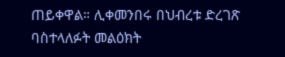ጠይቀዋል። ሊቀመንበሩ በህብረቱ ድረገጽ ባስተላለፉት መልዕክት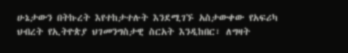ሁኔታውን በትኩረት እየተከታተሉት እንደሚገኙ አስታውቀው የአፍሪካ ህብረት የኢትዮጵያ ህገመንግስታዊ ስርአት እንዲከበር፣ ለግዛት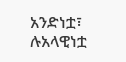አንድነቷ፣ ሉአላዊነቷ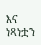እና ነጻነቷን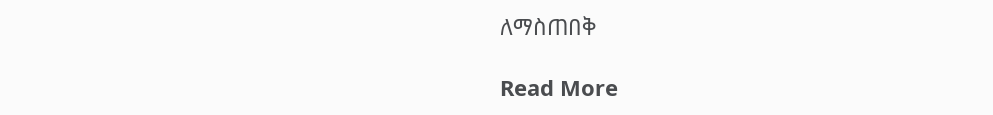ለማስጠበቅ

Read More